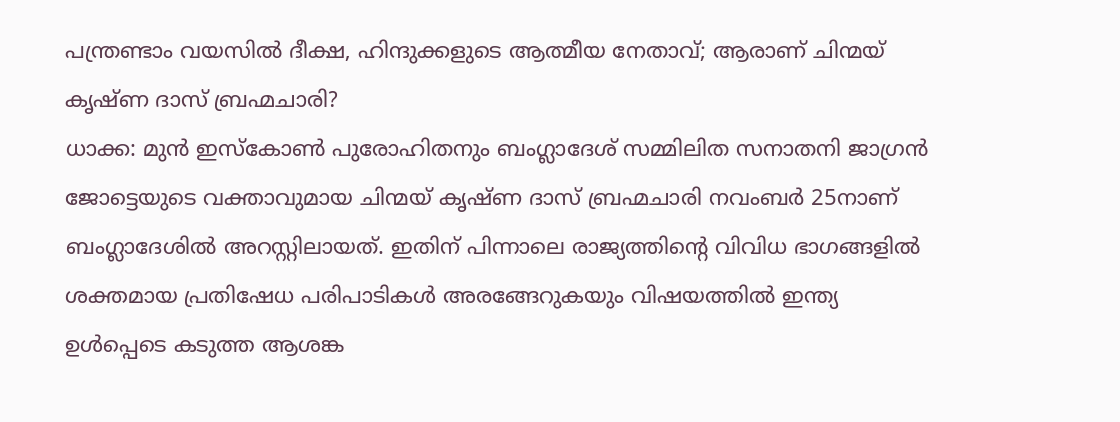പന്ത്രണ്ടാം വയസിൽ ദീക്ഷ, ഹിന്ദുക്കളുടെ ആത്മീയ നേതാവ്; ആരാണ് ചിന്മയ് കൃഷ്ണ ദാസ് ബ്രഹ്മചാരി?
ധാക്ക: മുൻ ഇസ്കോൺ പുരോഹിതനും ബംഗ്ലാദേശ് സമ്മിലിത സനാതനി ജാഗ്രൻ ജോട്ടെയുടെ വക്താവുമായ ചിന്മയ് കൃഷ്ണ ദാസ് ബ്രഹ്മചാരി നവംബർ 25നാണ് ബംഗ്ലാദേശിൽ അറസ്റ്റിലായത്. ഇതിന് പിന്നാലെ രാജ്യത്തിന്റെ വിവിധ ഭാഗങ്ങളിൽ ശക്തമായ പ്രതിഷേധ പരിപാടികൾ അരങ്ങേറുകയും വിഷയത്തിൽ ഇന്ത്യ ഉൾപ്പെടെ കടുത്ത ആശങ്ക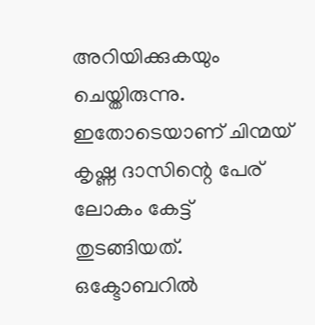അറിയിക്കുകയും ചെയ്തിരുന്നു. ഇതോടെയാണ് ചിന്മയ് കൃഷ്ണ ദാസിന്റെ പേര് ലോകം കേട്ട് തുടങ്ങിയത്.
ഒക്ടോബറിൽ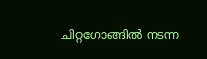ചിറ്റഗോങ്ങിൽ നടന്ന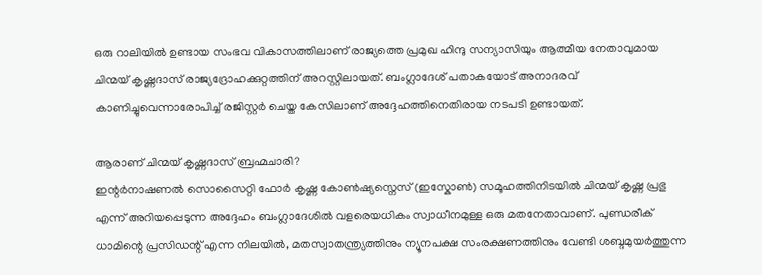ഒരു റാലിയിൽ ഉണ്ടായ സംഭവ വികാസത്തിലാണ് രാജ്യത്തെ പ്രമുഖ ഹിന്ദു സന്യാസിയും ആത്മീയ നേതാവുമായ ചിന്മയ് കൃഷ്ണദാസ് രാജ്യദ്രോഹക്കുറ്റത്തിന് അറസ്റ്റിലായത്. ബംഗ്ലാദേശ് പതാകയോട് അനാദരവ് കാണിച്ചുവെന്നാരോപിച്ച് രജിസ്റ്റർ ചെയ്ത കേസിലാണ് അദ്ദേഹത്തിനെതിരായ നടപടി ഉണ്ടായത്.

ആരാണ് ചിന്മയ് കൃഷ്ണദാസ് ബ്രഹ്മചാരി?
ഇന്റർനാഷണൽ സൊസൈറ്റി ഫോർ കൃഷ്ണ കോൺഷ്യസ്നെസ് (ഇസ്കോൺ) സമൂഹത്തിനിടയിൽ ചിന്മയ് കൃഷ്ണ പ്രഭു എന്ന് അറിയപ്പെടുന്ന അദ്ദേഹം ബംഗ്ലാദേശിൽ വളരെയധികം സ്വാധീനമുള്ള ഒരു മതനേതാവാണ്. പുണ്ഡരീക് ധാമിന്റെ പ്രസിഡന്റ് എന്ന നിലയിൽ, മതസ്വാതന്ത്ര്യത്തിനും ന്യൂനപക്ഷ സംരക്ഷണത്തിനും വേണ്ടി ശബ്ദമുയർത്തുന്ന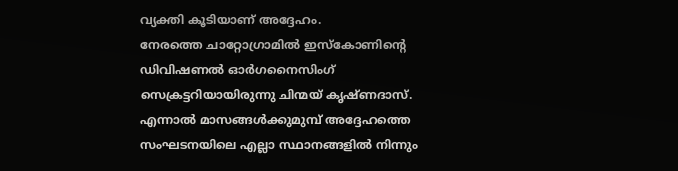വ്യക്തി കൂടിയാണ് അദ്ദേഹം.
നേരത്തെ ചാറ്റോഗ്രാമിൽ ഇസ്കോണിന്റെ ഡിവിഷണൽ ഓർഗനൈസിംഗ് സെക്രട്ടറിയായിരുന്നു ചിന്മയ് കൃഷ്ണദാസ്. എന്നാൽ മാസങ്ങൾക്കുമുമ്പ് അദ്ദേഹത്തെ സംഘടനയിലെ എല്ലാ സ്ഥാനങ്ങളിൽ നിന്നും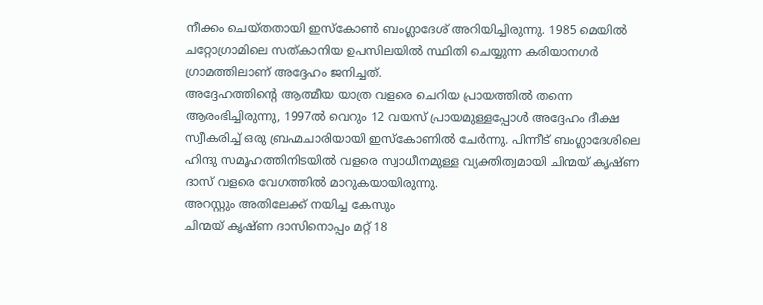നീക്കം ചെയ്തതായി ഇസ്കോൺ ബംഗ്ലാദേശ് അറിയിച്ചിരുന്നു. 1985 മെയിൽ ചറ്റോഗ്രാമിലെ സത്കാനിയ ഉപസിലയിൽ സ്ഥിതി ചെയ്യുന്ന കരിയാനഗർ ഗ്രാമത്തിലാണ് അദ്ദേഹം ജനിച്ചത്.
അദ്ദേഹത്തിന്റെ ആത്മീയ യാത്ര വളരെ ചെറിയ പ്രായത്തിൽ തന്നെ ആരംഭിച്ചിരുന്നു, 1997ൽ വെറും 12 വയസ് പ്രായമുള്ളപ്പോൾ അദ്ദേഹം ദീക്ഷ സ്വീകരിച്ച് ഒരു ബ്രഹ്മചാരിയായി ഇസ്കോണിൽ ചേർന്നു. പിന്നീട് ബംഗ്ലാദേശിലെ ഹിന്ദു സമൂഹത്തിനിടയിൽ വളരെ സ്വാധീനമുള്ള വ്യക്തിത്വമായി ചിന്മയ് കൃഷ്ണ ദാസ് വളരെ വേഗത്തിൽ മാറുകയായിരുന്നു.
അറസ്റ്റും അതിലേക്ക് നയിച്ച കേസും
ചിന്മയ് കൃഷ്ണ ദാസിനൊപ്പം മറ്റ് 18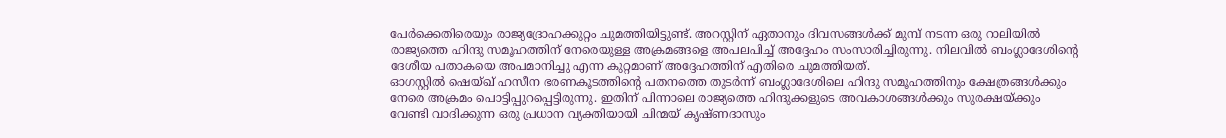പേർക്കെതിരെയും രാജ്യദ്രോഹക്കുറ്റം ചുമത്തിയിട്ടുണ്ട്. അറസ്റ്റിന് ഏതാനും ദിവസങ്ങൾക്ക് മുമ്പ് നടന്ന ഒരു റാലിയിൽ രാജ്യത്തെ ഹിന്ദു സമൂഹത്തിന് നേരെയുള്ള അക്രമങ്ങളെ അപലപിച്ച് അദ്ദേഹം സംസാരിച്ചിരുന്നു. നിലവിൽ ബംഗ്ലാദേശിന്റെ ദേശീയ പതാകയെ അപമാനിച്ചു എന്ന കുറ്റമാണ് അദ്ദേഹത്തിന് എതിരെ ചുമത്തിയത്.
ഓഗസ്റ്റിൽ ഷെയ്ഖ് ഹസീന ഭരണകൂടത്തിന്റെ പതനത്തെ തുടർന്ന് ബംഗ്ലാദേശിലെ ഹിന്ദു സമൂഹത്തിനും ക്ഷേത്രങ്ങൾക്കും നേരെ അക്രമം പൊട്ടിപ്പുറപ്പെട്ടിരുന്നു. ഇതിന് പിന്നാലെ രാജ്യത്തെ ഹിന്ദുക്കളുടെ അവകാശങ്ങൾക്കും സുരക്ഷയ്ക്കും വേണ്ടി വാദിക്കുന്ന ഒരു പ്രധാന വ്യക്തിയായി ചിന്മയ് കൃഷ്ണദാസും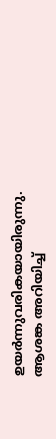ഉയർന്നുവരികയായിരുന്നു.
ആശങ്ക അറിയിച്ച്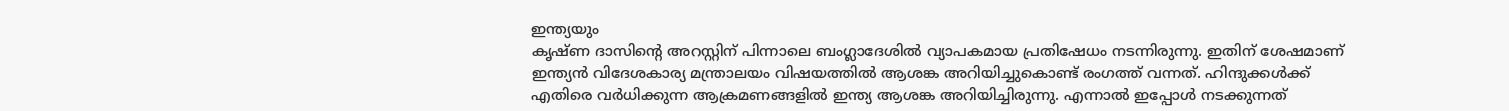ഇന്ത്യയും
കൃഷ്ണ ദാസിന്റെ അറസ്റ്റിന് പിന്നാലെ ബംഗ്ലാദേശിൽ വ്യാപകമായ പ്രതിഷേധം നടന്നിരുന്നു. ഇതിന് ശേഷമാണ് ഇന്ത്യൻ വിദേശകാര്യ മന്ത്രാലയം വിഷയത്തിൽ ആശങ്ക അറിയിച്ചുകൊണ്ട് രംഗത്ത് വന്നത്. ഹിന്ദുക്കൾക്ക് എതിരെ വർധിക്കുന്ന ആക്രമണങ്ങളിൽ ഇന്ത്യ ആശങ്ക അറിയിച്ചിരുന്നു. എന്നാൽ ഇപ്പോൾ നടക്കുന്നത്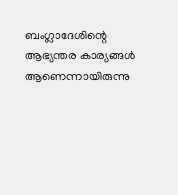ബംഗ്ലാദേശിന്റെ ആഭ്യന്തര കാര്യങ്ങൾ ആണെന്നായിരുന്നു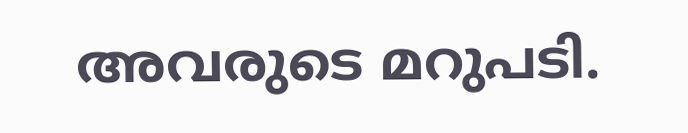അവരുടെ മറുപടി.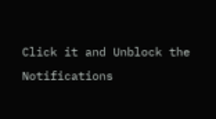Click it and Unblock the Notifications